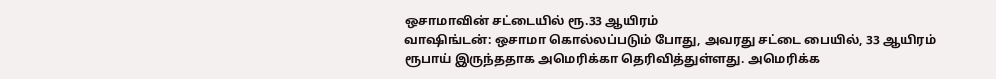ஒசாமாவின் சட்டையில் ரூ.33 ஆயிரம்
வாஷிங்டன்: ஒசாமா கொல்லப்படும் போது, அவரது சட்டை பையில், 33 ஆயிரம் ரூபாய் இருந்ததாக அமெரிக்கா தெரிவித்துள்ளது. அமெரிக்க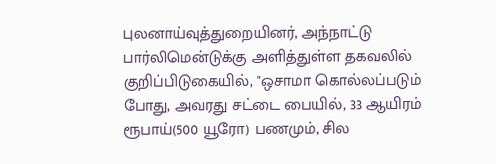புலனாய்வுத்துறையினர், அந்நாட்டு பார்லிமென்டுக்கு அளித்துள்ள தகவலில் குறிப்பிடுகையில், "ஒசாமா கொல்லப்படும் போது, அவரது சட்டை பையில், 33 ஆயிரம் ரூபாய்(500 யூரோ) பணமும், சில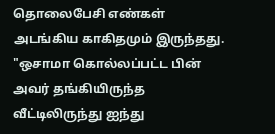தொலைபேசி எண்கள் அடங்கிய காகிதமும் இருந்தது. "ஒசாமா கொல்லப்பட்ட பின் அவர் தங்கியிருந்த வீட்டிலிருந்து ஐந்து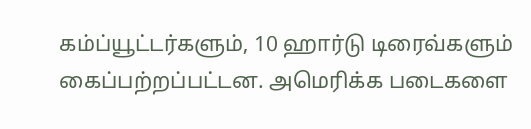கம்ப்யூட்டர்களும், 10 ஹார்டு டிரைவ்களும் கைப்பற்றப்பட்டன. அமெரிக்க படைகளை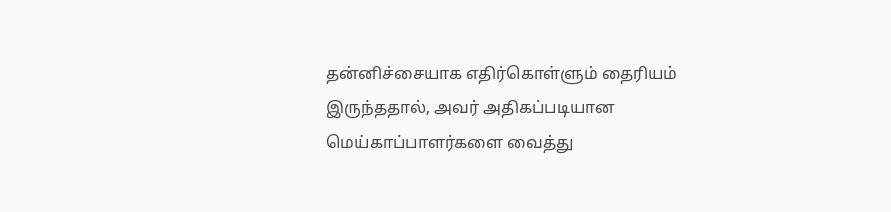தன்னிச்சையாக எதிர்கொள்ளும் தைரியம் இருந்ததால், அவர் அதிகப்படியான மெய்காப்பாளர்களை வைத்து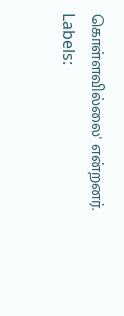கொள்ளவில்லை' என்றனர்.
Labels: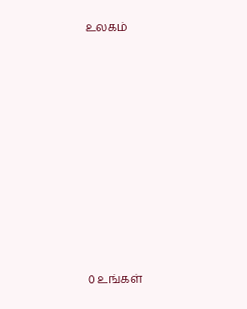உலகம்














0 உங்கள்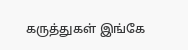கருத்துகள் இங்கே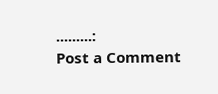.........:
Post a Comment